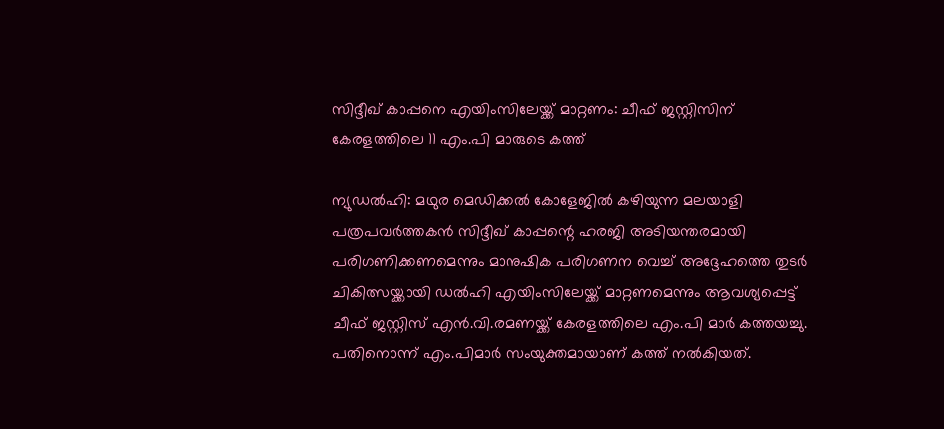സിദ്ദീഖ് കാപ്പനെ എയിംസിലേയ്ക്ക് മാറ്റണം: ചീഫ് ജസ്റ്റിസിന് കേരളത്തിലെ 11 എം.പി മാരുടെ കത്ത്

ന്യുഡല്‍ഹി: മഥുര മെഡിക്കല്‍ കോളേജില്‍ കഴിയുന്ന മലയാളി പത്രപവര്‍ത്തകന്‍ സിദ്ദീഖ് കാപ്പന്റെ ഹരജി അടിയന്തരമായി പരിഗണിക്കണമെന്നും മാനുഷിക പരിഗണന വെച്ച്‌ അദ്ദേഹത്തെ തുടര്‍ ചികിത്സയ്ക്കായി ഡല്‍ഹി എയിംസിലേയ്ക്ക് മാറ്റണമെന്നും ആവശ്യപ്പെട്ട് ചീഫ് ജസ്റ്റിസ് എന്‍.വി.രമണയ്ക്ക് കേരളത്തിലെ എം.പി മാര്‍ കത്തയച്ചു. പതിനൊന്ന് എം.പിമാര്‍ സംയുക്തമായാണ് കത്ത് നല്‍കിയത്.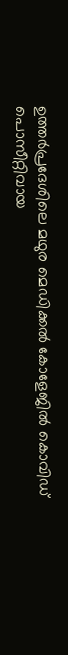ഉത്തര്‍പ്രദേശിലെ മഥുര മെഡിക്കല്‍ കോളേജില്‍ കൊവിഡ് പൊസീറ്റിവായ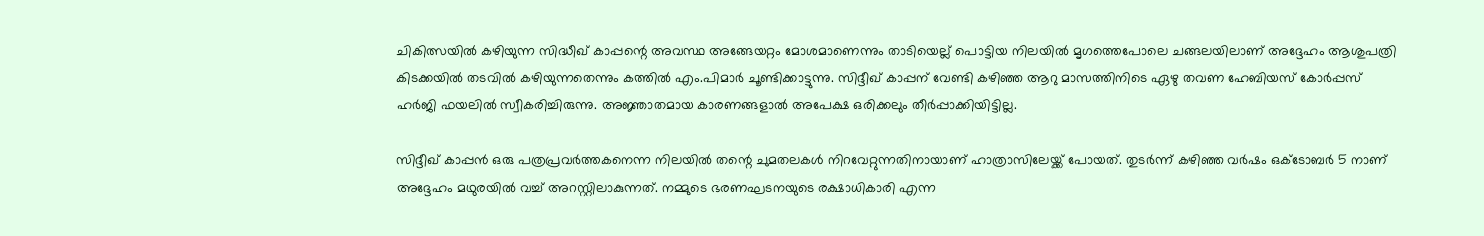ചികിത്സയില്‍ കഴിയുന്ന സിദ്ധീഖ് കാപ്പന്റെ അവസ്ഥ അങ്ങേയറ്റം മോശമാണെന്നും താടിയെല്ല് പൊട്ടിയ നിലയില്‍ മൃഗത്തെപോലെ ചങ്ങലയിലാണ് അദ്ദേഹം ആശുപത്രി കിടക്കയില്‍ തടവില്‍ കഴിയുന്നതെന്നും കത്തില്‍ എം.പിമാര്‍ ചൂണ്ടിക്കാട്ടുന്നു. സിദ്ദീഖ് കാപ്പന് വേണ്ടി കഴിഞ്ഞ ആറു മാസത്തിനിടെ ഏഴു തവണ ഹേബിയസ് കോര്‍പ്പസ് ഹര്‍ജി ഫയലില്‍ സ്വീകരിച്ചിരുന്നു. അജ്ഞാതമായ കാരണങ്ങളാല്‍ അപേക്ഷ ഒരിക്കലും തീര്‍പ്പാക്കിയിട്ടില്ല.

സിദ്ദീഖ് കാപ്പന്‍ ഒരു പത്രപ്രവര്‍ത്തകനെന്ന നിലയില്‍ തന്റെ ചുമതലകള്‍ നിറവേറ്റുന്നതിനായാണ് ഹാത്രാസിലേയ്ക്ക് പോയത്. തുടര്‍ന്ന് കഴിഞ്ഞ വര്‍ഷം ഒക്ടോബര്‍ 5 നാണ് അദ്ദേഹം മഥുരയില്‍ വച്ച്‌ അറസ്റ്റിലാകുന്നത്. നമ്മുടെ ഭരണഘടനയുടെ രക്ഷാധികാരി എന്ന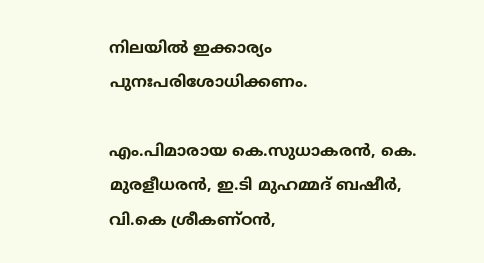നിലയില്‍ ഇക്കാര്യം പുനഃപരിശോധിക്കണം.

എം.പിമാരായ കെ.സുധാകരന്‍, കെ. മുരളീധരന്‍, ഇ.ടി മുഹമ്മദ് ബഷീര്‍, വി.കെ ശ്രീകണ്ഠന്‍,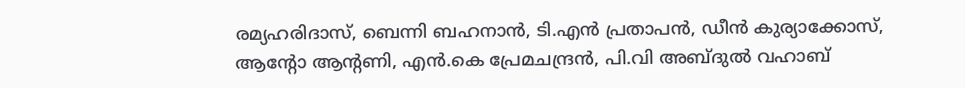രമ്യഹരിദാസ്, ബെന്നി ബഹനാന്‍, ടി.എന്‍ പ്രതാപന്‍, ഡീന്‍ കുര്യാക്കോസ്, ആന്റോ ആന്റണി, എന്‍.കെ പ്രേമചന്ദ്രന്‍, പി.വി അബ്ദുല്‍ വഹാബ്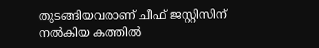തുടങ്ങിയവരാണ് ചീഫ് ജസ്റ്റിസിന് നല്‍കിയ കത്തില്‍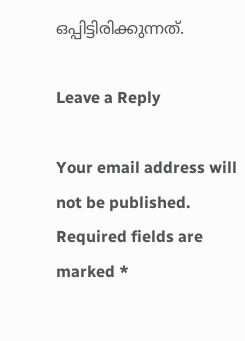ഒപ്പിട്ടിരിക്കുന്നത്.

Leave a Reply

Your email address will not be published. Required fields are marked *